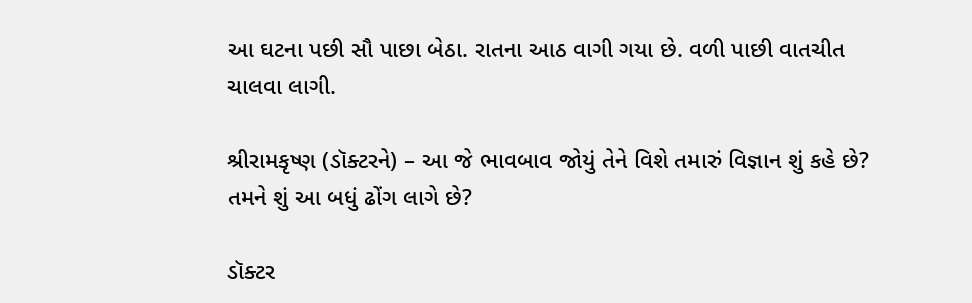આ ઘટના પછી સૌ પાછા બેઠા. રાતના આઠ વાગી ગયા છે. વળી પાછી વાતચીત ચાલવા લાગી.

શ્રીરામકૃષ્ણ (ડૉક્ટરને) – આ જે ભાવબાવ જોયું તેને વિશે તમારું વિજ્ઞાન શું કહે છે? તમને શું આ બધું ઢોંગ લાગે છે?

ડૉક્ટર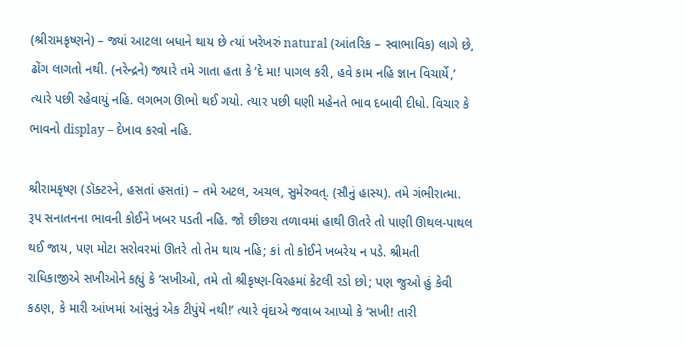(શ્રીરામકૃષ્ણને) – જ્યાં આટલા બધાને થાય છે ત્યાં ખરેખરું natural (આંતરિક – સ્વાભાવિક) લાગે છે, ઢોંગ લાગતો નથી. (નરેન્દ્રને) જ્યારે તમે ગાતા હતા કે ‘દે મા! પાગલ કરી, હવે કામ નહિ જ્ઞાન વિચાર્યે,’ ત્યારે પછી રહેવાયું નહિ. લગભગ ઊભો થઈ ગયો. ત્યાર પછી ઘણી મહેનતે ભાવ દબાવી દીધો. વિચાર કે ભાવનો display – દેખાવ કરવો નહિ.

શ્રીરામકૃષ્ણ (ડૉક્ટરને, હસતાં હસતાં) – તમે અટલ, અચલ, સુમેરુવત્. (સૌનું હાસ્ય). તમે ગંભીરાત્મા. રૂપ સનાતનના ભાવની કોઈને ખબર પડતી નહિ. જો છીછરા તળાવમાં હાથી ઊતરે તો પાણી ઊથલ-પાથલ થઈ જાય, પણ મોટા સરોવરમાં ઊતરે તો તેમ થાય નહિ; કાં તો કોઈને ખબરેય ન પડે. શ્રીમતી રાધિકાજીએ સખીઓને કહ્યું કે ‘સખીઓ, તમે તો શ્રીકૃષ્ણ-વિરહમાં કેટલી રડો છો; પણ જુઓ હું કેવી કઠણ, કે મારી આંખમાં આંસુનું એક ટીપુંયે નથી!’ ત્યારે વૃંદાએ જવાબ આપ્યો કે ‘સખી! તારી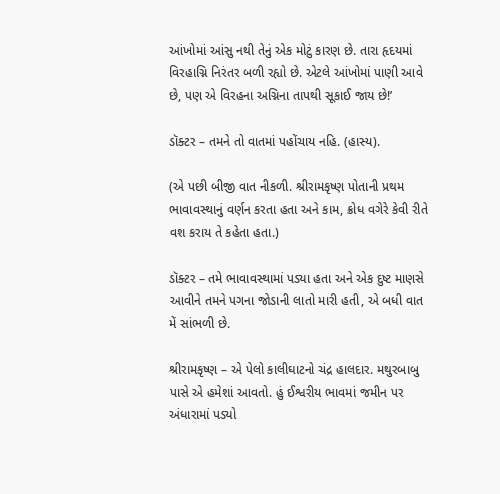આંખોમાં આંસુ નથી તેનું એક મોટું કારણ છે. તારા હૃદયમાં વિરહાગ્નિ નિરંતર બળી રહ્યો છે. એટલે આંખોમાં પાણી આવે છે, પણ એ વિરહના અગ્નિના તાપથી સૂકાઈ જાય છે!’

ડૉક્ટર – તમને તો વાતમાં પહોંચાય નહિ. (હાસ્ય).

(એ પછી બીજી વાત નીકળી. શ્રીરામકૃષ્ણ પોતાની પ્રથમ ભાવાવસ્થાનું વર્ણન કરતા હતા અને કામ, ક્રોધ વગેરે કેવી રીતે વશ કરાય તે કહેતા હતા.)

ડૉક્ટર – તમે ભાવાવસ્થામાં પડ્યા હતા અને એક દુષ્ટ માણસે આવીને તમને પગના જોડાની લાતો મારી હતી, એ બધી વાત મેં સાંભળી છે.

શ્રીરામકૃષ્ણ – એ પેલો કાલીઘાટનો ચંદ્ર હાલદાર. મથુરબાબુ પાસે એ હમેશાં આવતો. હું ઈશ્વરીય ભાવમાં જમીન પર અંધારામાં પડ્યો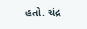હતો. ચંદ્ર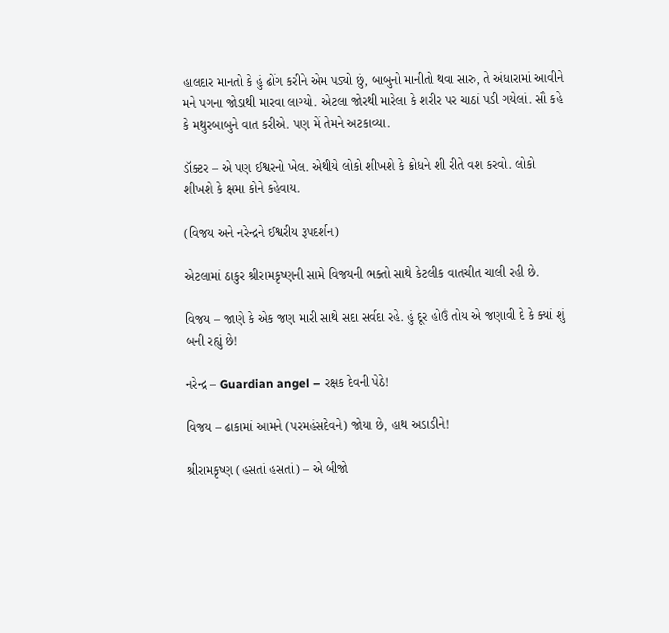હાલદાર માનતો કે હું ઢોંગ કરીને એમ પડ્યો છું, બાબુનો માનીતો થવા સારુ, તે અંધારામાં આવીને મને પગના જોડાથી મારવા લાગ્યો. એટલા જોરથી મારેલા કે શરીર પર ચાઠાં પડી ગયેલાં. સૌ કહે કે મથુરબાબુને વાત કરીએ. પણ મેં તેમને અટકાવ્યા.

ડૉક્ટર – એ પણ ઈશ્વરનો ખેલ. એથીયે લોકો શીખશે કે ક્રોધને શી રીતે વશ કરવો. લોકો શીખશે કે ક્ષમા કોને કહેવાય.

(વિજય અને નરેન્દ્રને ઈશ્વરીય રૂપદર્શન)

એટલામાં ઠાકુર શ્રીરામકૃષ્ણની સામે વિજયની ભક્તો સાથે કેટલીક વાતચીત ચાલી રહી છે.

વિજય – જાણે કે એક જણ મારી સાથે સદા સર્વદા રહે. હું દૂર હોઉં તોય એ જણાવી દે કે ક્યાં શું બની રહ્યું છે!

નરેન્દ્ર – Guardian angel – રક્ષક દેવની પેઠે!

વિજય – ઢાકામાં આમને (પરમહંસદેવને) જોયા છે, હાથ અડાડીને!

શ્રીરામકૃષ્ણ (હસતાં હસતાં) – એ બીજો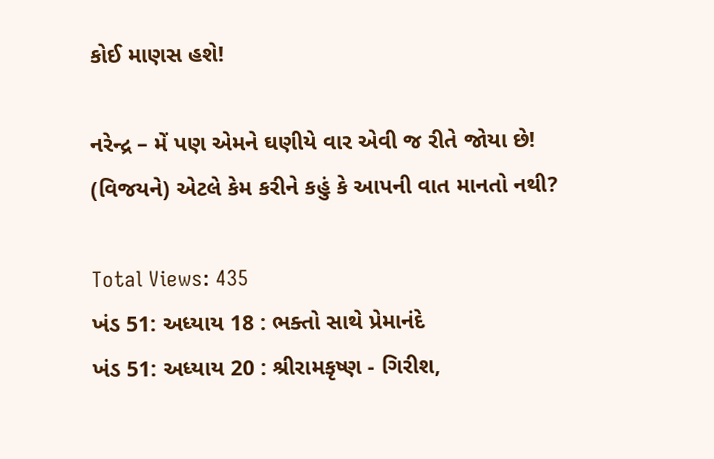કોઈ માણસ હશે!

નરેન્દ્ર – મેં પણ એમને ઘણીયે વાર એવી જ રીતે જોયા છે! (વિજયને) એટલે કેમ કરીને કહું કે આપની વાત માનતો નથી?

Total Views: 435
ખંડ 51: અધ્યાય 18 : ભક્તો સાથે પ્રેમાનંદે
ખંડ 51: અધ્યાય 20 : શ્રીરામકૃષ્ણ - ગિરીશ,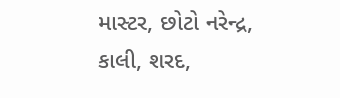માસ્ટર, છોટો નરેન્દ્ર, કાલી, શરદ,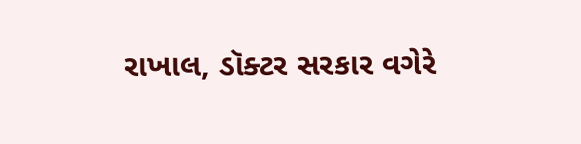રાખાલ, ડૉક્ટર સરકાર વગેરે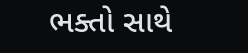ભક્તો સાથે